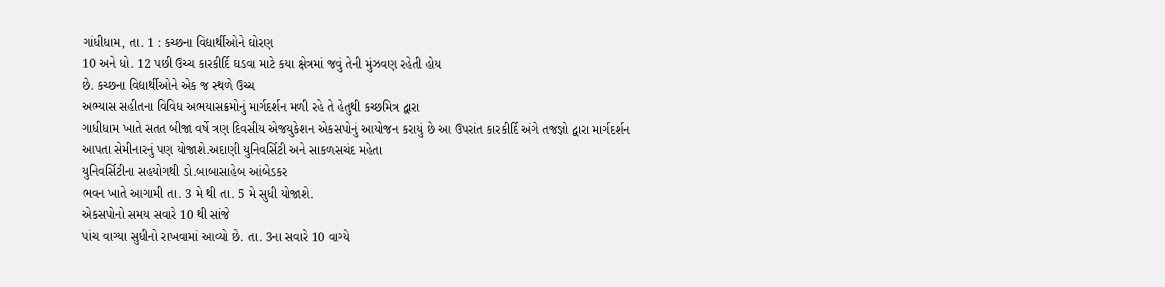ગાંધીધામ, તા. 1 : કચ્છના વિદ્યાર્થીઓને ઘોરણ
10 અને ધો. 12 પછી ઉચ્ચ કારકીર્દિ ઘડવા માટે કયા ક્ષેત્રમાં જવું તેની મુંઝવણ રહેતી હોય
છે. કચ્છના વિદ્યાર્થીઓને એક જ સ્થળે ઉચ્ચ
અભ્યાસ સહીતના વિવિધ અભયાસક્રમોનું માર્ગદર્શન મળી રહે તે હેતુથી કચ્છમિત્ર દ્વારા
ગાધીધામ ખાતે સતત બીજા વર્ષે ત્રણ દિવસીય એજયુકેશન એકસપોનું આયોજન કરાયું છે આ ઉપરાંત કારકીર્દિ અંગે તજજ્ઞો દ્વારા માર્ગદર્શન
આપતા સેમીનારનું પણ યોજાશે.અદાણી યુનિવર્સિટી અને સાકળસચંદ મહેતા
યુનિવર્સિટીના સહયોગથી ડો.બાબાસાહેબ આંબેડકર
ભવન ખાતે આગામી તા. 3 મે થી તા. 5 મે સુધી યોજાશે.
એકસપોનો સમય સવારે 10 થી સાંજે
પાંચ વાગ્યા સુધીનો રાખવામાં આવ્યો છે. તા. 3ના સવારે 10 વાગ્યે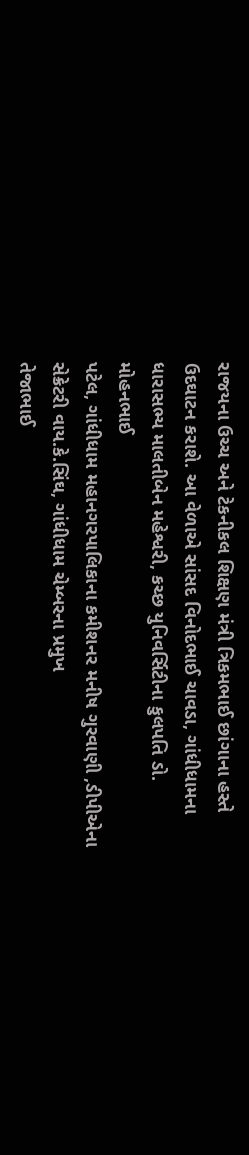રાજયના ઉચ્ચ અને ટેકનીકલ શિક્ષણ મંત્રી ત્રિકમભાઈ છાંગાના હસ્તે
ઉદઘાટન કરાશે. આ વેળાએ સાંસદ વિનોદભાઈ ચાવડા, ગાંધીધામના ધારાસભ્ય માલતીબેન મહેશ્વરી, કચ્છ યુનિવર્સિટીના કુલપતિ ડો. મોહનભાઈ
પટેલ, ગાંધીધામ મહાનગરપાલિકાના કમીશનર મનીષ ગુરવાણી ,ડીપીએના સેક્રેટરી વાય.કે.સિંઘ, ગાંધીધામ ચેમ્બરના પ્રમુખ
તેજાભાઈ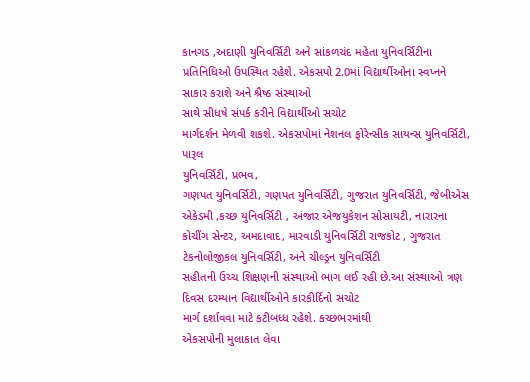કાનગડ ,અદાણી યુનિવર્સિટી અને સાંકળચંદ મહેતા યુનિવર્સિટીના
પ્રતિનિધિઓ ઉપસ્થિત રહેશે. એકસપો 2.0માં વિદ્યાર્થીઓના સ્વપ્નને સાકાર કરાશે અને શ્રૈષ્ઠ સંસ્થાઓ
સાથે સીધષે સંપર્ક કરીને વિદ્યાર્થીઓ સચોટ
માર્ગદર્શન મેળવી શકશે. એકસપોમાં નેશનલ ફોરેન્સીક સાયન્સ યુનિવર્સિટી, પારૂલ
યુનિવર્સિટી, પ્રભવ,
ગણપત યુનિવર્સિટી, ગણપત યુનિવર્સિટી, ગુજરાત યુનિવર્સિટી, જેબીએસ એકેડમી ,કચ્છ યુનિવર્સિટી , અંજાર એજયુકેશન સોસાયટી, નારારના કોચીંગ સેન્ટર, અમદાવાદ, મારવાડી યુનિવર્સિટી રાજકોટ , ગુજરાત ટેકનોલોજીકલ યુનિવર્સિટી, અને ચીલ્ડ્રન યુનિવર્સિટી
સહીતની ઉચ્ચ શિક્ષણની સંસ્થાઓ ભાગ લઈ રહી છે.આ સંસ્થાઓ ત્રણ દિવસ દરમ્યાન વિદ્યાર્થીઓને કારકીર્દિનો સચોટ
માર્ગ દર્શાવવા માટે કટીબધ્ધ રહેશે. કચ્છભરમાંથી
એકસપોની મુલાકાત લેવા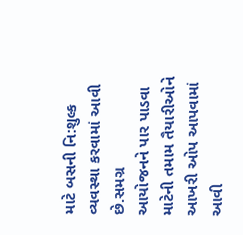માટે બસની નિ:શુલ્ક વ્યવસ્થા કરવામાં આવી છે.સમગ્ર
આયોજનને પાર પાડવા માટેની તમામ તૈયારીઓને આખરી ઓપ આપવામાં આવી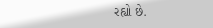રહ્યો છે.